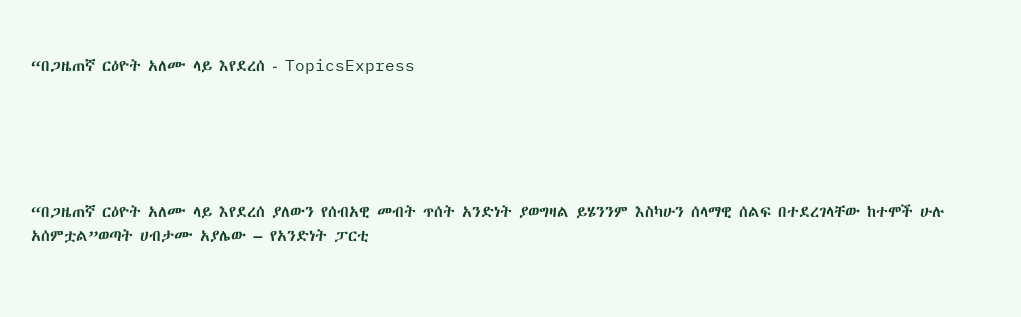“በጋዜጠኛ ርዕዮት አለሙ ላይ እየደረሰ - TopicsExpress





“በጋዜጠኛ ርዕዮት አለሙ ላይ እየደረሰ ያለውን የሰብአዊ መብት ጥሰት አንድነት ያወግዛል ይሄንንም እስካሁን ሰላማዊ ሰልፍ በተደረገላቸው ከተሞች ሁሉ አሰምቷል”ወጣት ሀብታሙ አያሌው – የአንድነት ፓርቲ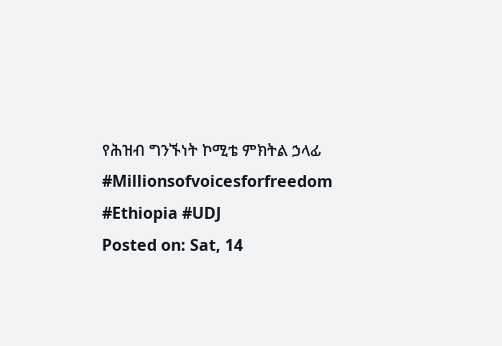የሕዝብ ግንኙነት ኮሚቴ ምክትል ኃላፊ #Millionsofvoicesforfreedom #Ethiopia #UDJ
Posted on: Sat, 14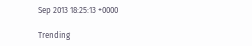Sep 2013 18:25:13 +0000

Trending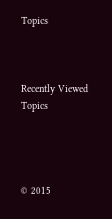Topics



Recently Viewed Topics




© 2015